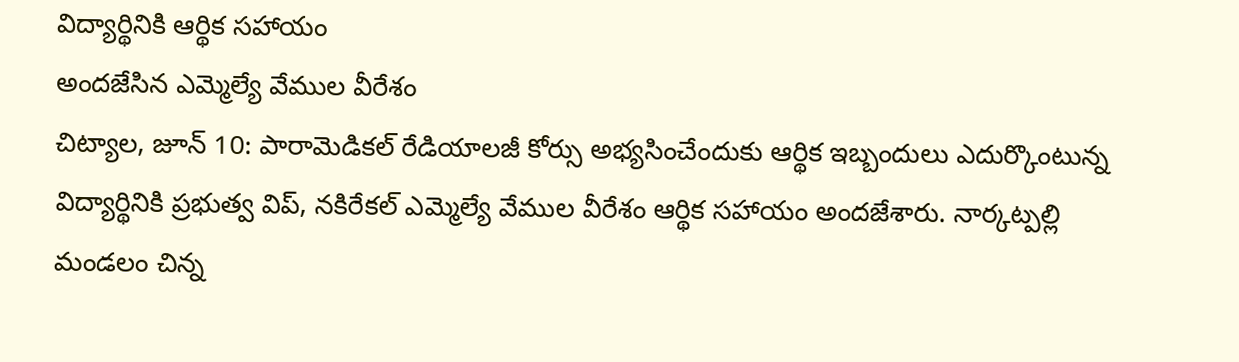విద్యార్థినికి ఆర్థిక సహాయం
అందజేసిన ఎమ్మెల్యే వేముల వీరేశం
చిట్యాల, జూన్ 10: పారామెడికల్ రేడియాలజీ కోర్సు అభ్యసించేందుకు ఆర్థిక ఇబ్బందులు ఎదుర్కొంటున్న విద్యార్థినికి ప్రభుత్వ విప్, నకిరేకల్ ఎమ్మెల్యే వేముల వీరేశం ఆర్థిక సహాయం అందజేశారు. నార్కట్పల్లి మండలం చిన్న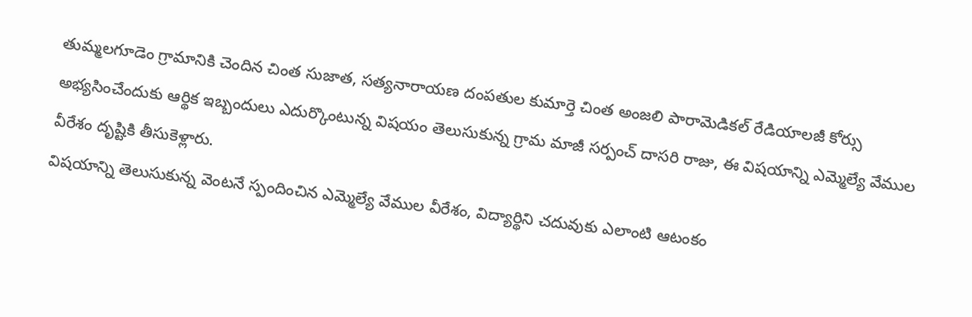తుమ్మలగూడెం గ్రామానికి చెందిన చింత సుజాత, సత్యనారాయణ దంపతుల కుమార్తె చింత అంజలి పారామెడికల్ రేడియాలజీ కోర్సు అభ్యసించేందుకు ఆర్థిక ఇబ్బందులు ఎదుర్కొంటున్న విషయం తెలుసుకున్న గ్రామ మాజీ సర్పంచ్ దాసరి రాజు, ఈ విషయాన్ని ఎమ్మెల్యే వేముల వీరేశం దృష్టికి తీసుకెళ్లారు.
విషయాన్ని తెలుసుకున్న వెంటనే స్పందించిన ఎమ్మెల్యే వేముల వీరేశం, విద్యార్థిని చదువుకు ఎలాంటి ఆటంకం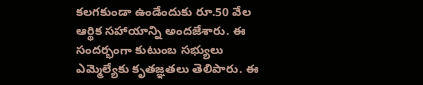కలగకుండా ఉండేందుకు రూ.50 వేల ఆర్థిక సహాయాన్ని అందజేశారు. ఈ సందర్భంగా కుటుంబ సభ్యులు ఎమ్మెల్యేకు కృతజ్ఞతలు తెలిపారు. ఈ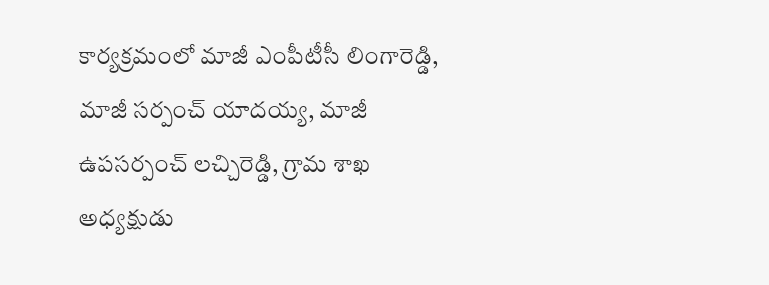కార్యక్రమంలో మాజీ ఎంపీటీసీ లింగారెడ్డి, మాజీ సర్పంచ్ యాదయ్య, మాజీ ఉపసర్పంచ్ లచ్చిరెడ్డి, గ్రామ శాఖ అధ్యక్షుడు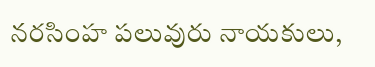నరసింహ పలువురు నాయకులు,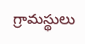గ్రామస్థులు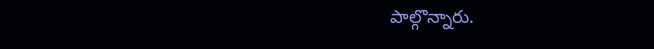పాల్గొన్నారు.